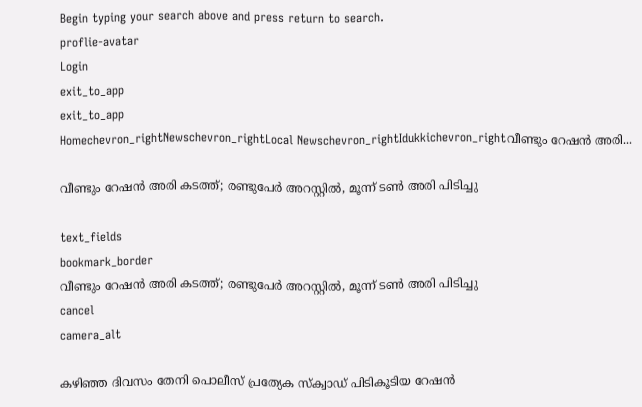Begin typing your search above and press return to search.
proflie-avatar
Login
exit_to_app
exit_to_app
Homechevron_rightNewschevron_rightLocal Newschevron_rightIdukkichevron_rightവീണ്ടും റേഷൻ അരി...

വീണ്ടും റേഷൻ അരി കടത്ത്; രണ്ടുപേർ അറസ്റ്റിൽ, മൂന്ന് ടൺ അരി പിടിച്ചു

text_fields
bookmark_border
വീണ്ടും റേഷൻ അരി കടത്ത്; രണ്ടുപേർ അറസ്റ്റിൽ, മൂന്ന് ടൺ അരി പിടിച്ചു
cancel
camera_alt

കഴിഞ്ഞ ദിവസം തേനി പൊലീസ് പ്രത്യേക സ്ക്വാഡ് പിടികൂടിയ റേഷൻ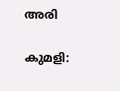അരി

കുമളി: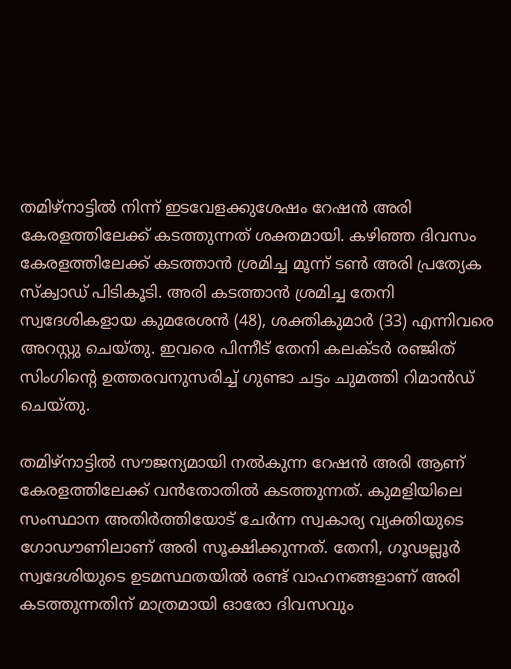തമിഴ്നാട്ടിൽ നിന്ന് ഇടവേളക്കുശേഷം റേഷൻ അരി കേരളത്തിലേക്ക് കടത്തുന്നത് ശക്തമായി. കഴിഞ്ഞ ദിവസം കേരളത്തിലേക്ക് കടത്താൻ ശ്രമിച്ച മൂന്ന് ടൺ അരി പ്രത്യേക സ്ക്വാഡ് പിടികൂടി. അരി കടത്താൻ ശ്രമിച്ച തേനി സ്വദേശികളായ കുമരേശൻ (48), ശക്തികുമാർ (33) എന്നിവരെ അറസ്റ്റു ചെയ്തു. ഇവരെ പിന്നീട് തേനി കലക്ടർ രഞ്ജിത് സിംഗിന്റെ ഉത്തരവനുസരിച്ച് ഗുണ്ടാ ചട്ടം ചുമത്തി റിമാൻഡ് ചെയ്തു.

തമിഴ്നാട്ടിൽ സൗജന്യമായി നൽകുന്ന റേഷൻ അരി ആണ് കേരളത്തിലേക്ക് വൻതോതിൽ കടത്തുന്നത്. കുമളിയിലെ സംസ്ഥാന അതിർത്തിയോട് ചേർന്ന സ്വകാര്യ വ്യക്തിയുടെ ഗോഡൗണിലാണ് അരി സൂക്ഷിക്കുന്നത്. തേനി, ഗൂഢല്ലൂർ സ്വദേശിയുടെ ഉടമസ്ഥതയിൽ രണ്ട് വാഹനങ്ങളാണ് അരി കടത്തുന്നതിന് മാത്രമായി ഓരോ ദിവസവും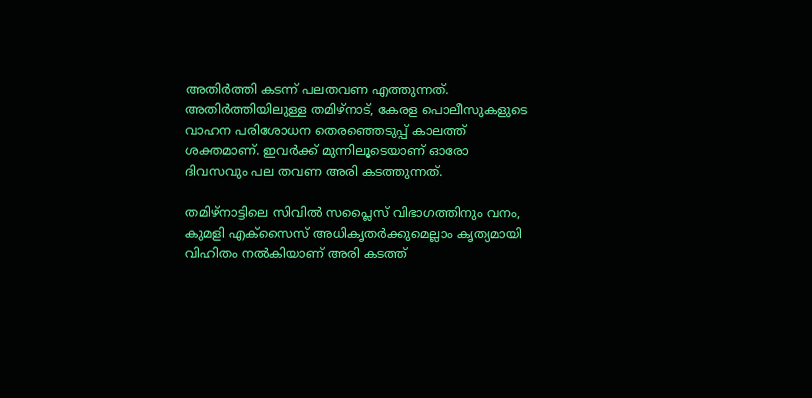അതിർത്തി കടന്ന് പലതവണ എത്തുന്നത്. അതിർത്തിയിലുള്ള തമിഴ്നാട്, കേരള പൊലീസുകളുടെ വാഹന പരിശോധന തെരഞ്ഞെടുപ്പ് കാലത്ത് ശക്തമാണ്. ഇവർക്ക് മുന്നിലൂടെയാണ് ഓരോ ദിവസവും പല തവണ അരി കടത്തുന്നത്.

തമിഴ്നാട്ടിലെ സിവിൽ സപ്ലൈസ് വിഭാഗത്തിനും വനം, കുമളി എക്സൈസ് അധികൃതർക്കുമെല്ലാം കൃത്യമായി വിഹിതം നൽകിയാണ് അരി കടത്ത്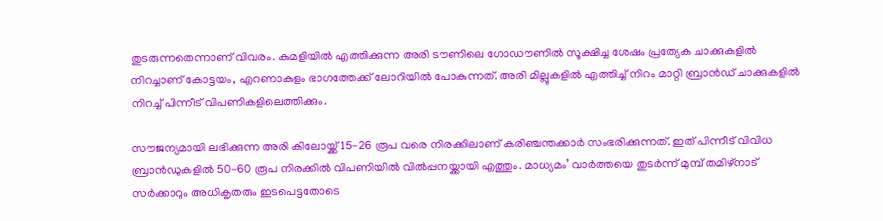തുടരുന്നതെന്നാണ് വിവരം. കുമളിയിൽ എത്തിക്കുന്ന അരി ടൗണിലെ ഗോഡൗണിൽ സൂക്ഷിച്ച ശേഷം പ്രത്യേക ചാക്കുകളിൽ നിറച്ചാണ് കോട്ടയം, എറണാകുളം ഭാഗത്തേക്ക് ലോറിയിൽ പോകുന്നത്. അരി മില്ലുകളിൽ എത്തിച്ച് നിറം മാറ്റി ബ്രാൻഡ് ചാക്കുകളിൽ നിറച്ച് പിന്നീട് വിപണികളിലെത്തിക്കും.

സൗജന്യമായി ലഭിക്കുന്ന അരി കിലോയ്ക്ക് 15-26 രൂപ വരെ നിരക്കിലാണ് കരിഞ്ചന്തക്കാർ സംഭരിക്കുന്നത്. ഇത് പിന്നീട് വിവിധ ബ്രാൻഡുകളിൽ 50-60 രൂപ നിരക്കിൽ വിപണിയിൽ വിൽപ്പനയ്ക്കായി എത്തും. മാധ്യമം’ വാർത്തയെ തുടർന്ന് മുമ്പ് തമിഴ്നാട് സർക്കാറും അധികൃതരും ഇടപെട്ടതോടെ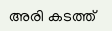അരി കടത്ത്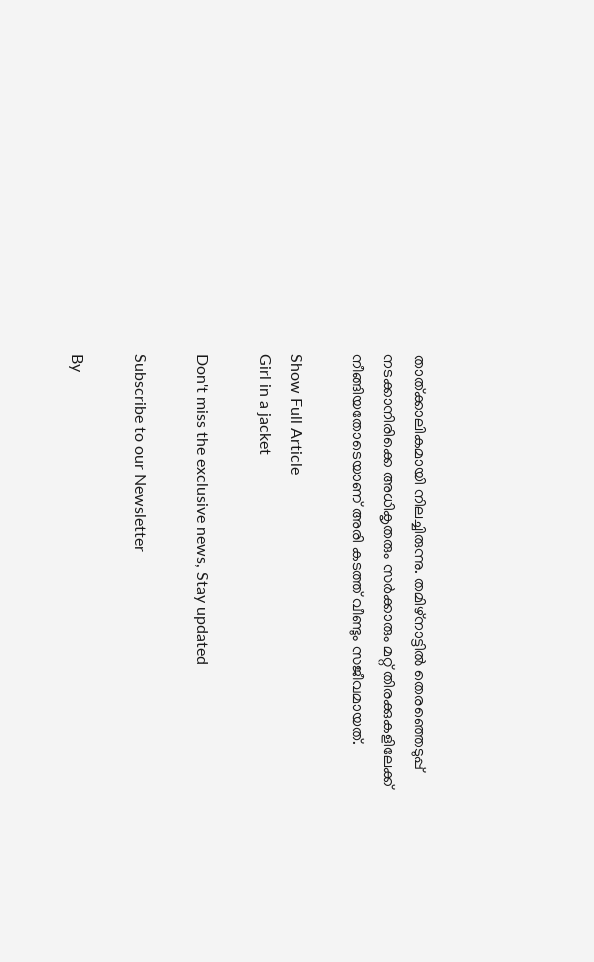താത്ക്കാലികമായി നിലച്ചിരുന്നു. തമിഴ്നാട്ടിൽ തെരഞ്ഞെടുപ്പ് നടക്കാനിരിക്കെ അധികൃതരും സർക്കാരും മറ്റ് തിരക്കുകളിലേക്ക് നീങ്ങിയതോടെയാണ് അരി കടത്ത് വീണ്ടും സജീവമായത്.

Show Full Article
Girl in a jacket

Don't miss the exclusive news, Stay updated

Subscribe to our Newsletter

By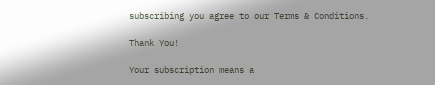subscribing you agree to our Terms & Conditions.

Thank You!

Your subscription means a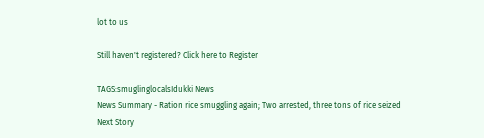lot to us

Still haven't registered? Click here to Register

TAGS:smuglinglocalsIdukki News
News Summary - Ration rice smuggling again; Two arrested, three tons of rice seized
Next Story